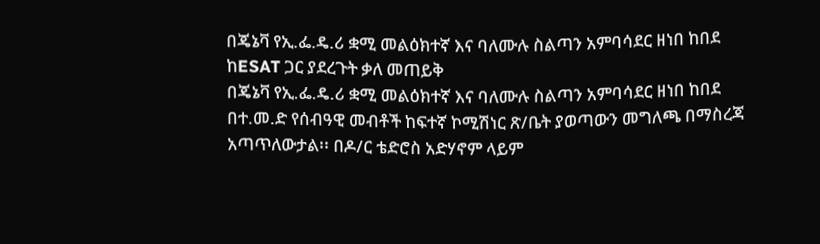በጄኔቫ የኢ.ፌ.ዴ.ሪ ቋሚ መልዕክተኛ እና ባለሙሉ ስልጣን አምባሳደር ዘነበ ከበደ ከESAT ጋር ያደረጉት ቃለ መጠይቅ
በጄኔቫ የኢ.ፌ.ዴ.ሪ ቋሚ መልዕክተኛ እና ባለሙሉ ስልጣን አምባሳደር ዘነበ ከበደ በተ.መ.ድ የሰብዓዊ መብቶች ከፍተኛ ኮሚሽነር ጽ/ቤት ያወጣውን መግለጫ በማስረጃ አጣጥለውታል፡፡ በዶ/ር ቴድሮስ አድሃኖም ላይም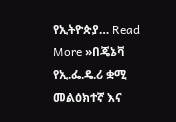የኢትዮጵያ… Read More »በጄኔቫ የኢ.ፌ.ዴ.ሪ ቋሚ መልዕክተኛ እና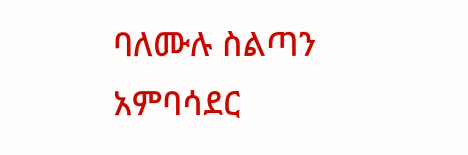ባለሙሉ ስልጣን አምባሳደር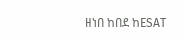ዘነበ ከበደ ከESAT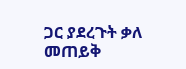ጋር ያደረጉት ቃለ መጠይቅ